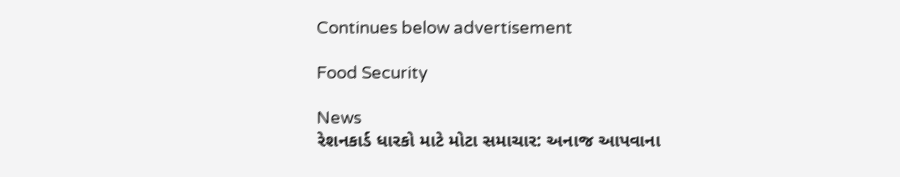Continues below advertisement

Food Security

News
રેશનકાર્ડ ધારકો માટે મોટા સમાચાર: અનાજ આપવાના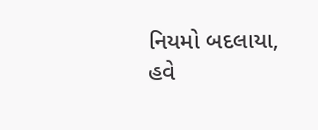નિયમો બદલાયા, હવે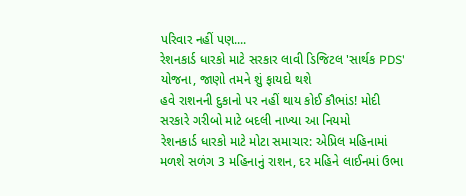પરિવાર નહીં પણ....
રેશનકાર્ડ ધારકો માટે સરકાર લાવી ડિજિટલ 'સાર્થક PDS' યોજના, જાણો તમને શું ફાયદો થશે
હવે રાશનની દુકાનો પર નહીં થાય કોઈ કૌભાંડ! મોદી સરકારે ગરીબો માટે બદલી નાખ્યા આ નિયમો
રેશનકાર્ડ ધારકો માટે મોટા સમાચાર: એપ્રિલ મહિનામાં મળશે સળંગ 3 મહિનાનું રાશન, દર મહિને લાઈનમાં ઉભા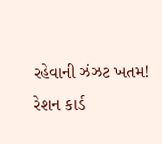રહેવાની ઝંઝટ ખતમ!
રેશન કાર્ડ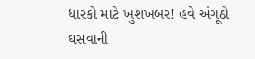ધારકો માટે ખુશખબર! હવે અંગૂઠો ઘસવાની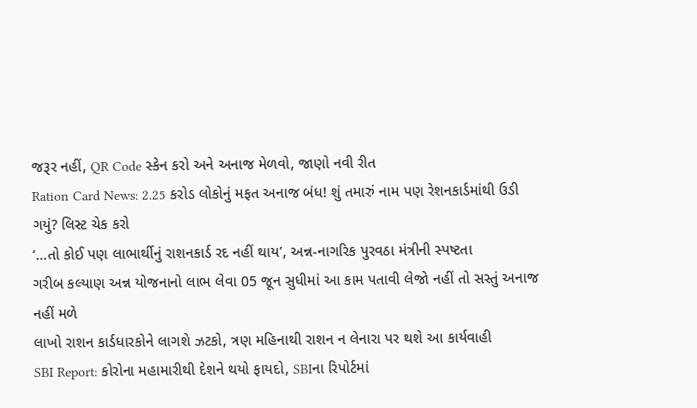જરૂર નહીં, QR Code સ્કેન કરો અને અનાજ મેળવો, જાણો નવી રીત
Ration Card News: 2.25 કરોડ લોકોનું મફત અનાજ બંધ! શું તમારું નામ પણ રેશનકાર્ડમાંથી ઉડી ગયું? લિસ્ટ ચેક કરો
‘…તો કોઈ પણ લાભાર્થીનું રાશનકાર્ડ રદ નહીં થાય’, અન્ન-નાગરિક પુરવઠા મંત્રીની સ્પષ્ટતા
ગરીબ કલ્યાણ અન્ન યોજનાનો લાભ લેવા 05 જૂન સુધીમાં આ કામ પતાવી લેજો નહીં તો સસ્તું અનાજ નહીં મળે
લાખો રાશન કાર્ડધારકોને લાગશે ઝટકો, ત્રણ મહિનાથી રાશન ન લેનારા પર થશે આ કાર્યવાહી
SBI Report: કોરોના મહામારીથી દેશને થયો ફાયદો, SBIના રિપોર્ટમાં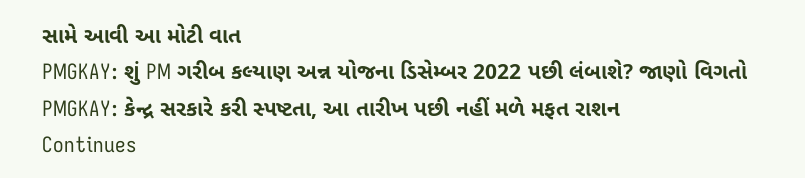સામે આવી આ મોટી વાત
PMGKAY: શું PM ગરીબ કલ્યાણ અન્ન યોજના ડિસેમ્બર 2022 પછી લંબાશે? જાણો વિગતો
PMGKAY: કેન્દ્ર સરકારે કરી સ્પષ્ટતા, આ તારીખ પછી નહીં મળે મફત રાશન
Continues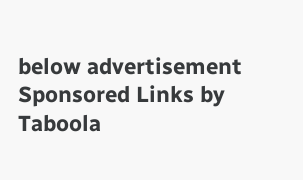below advertisement
Sponsored Links by Taboola